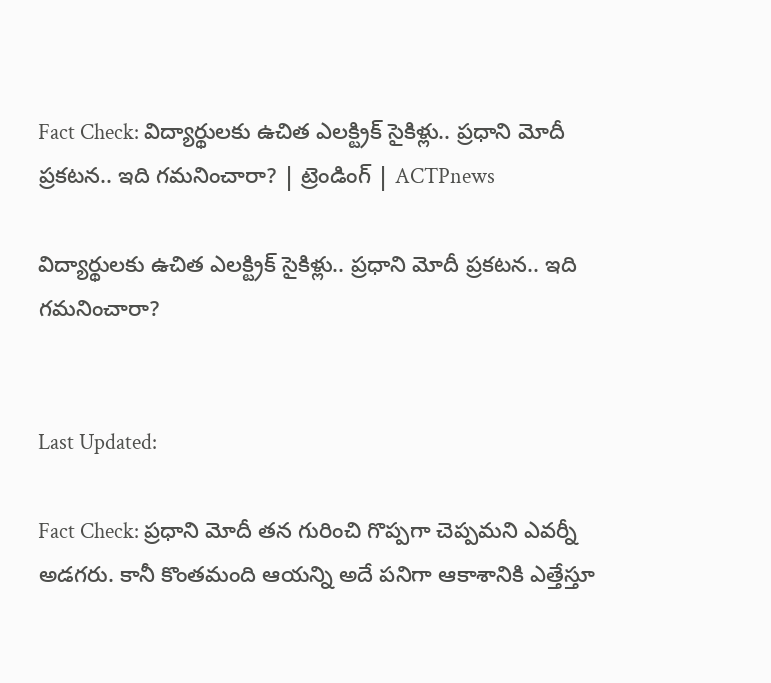Fact Check: విద్యార్థులకు ఉచిత ఎలక్ట్రిక్ సైకిళ్లు.. ప్రధాని మోదీ ప్రకటన.. ఇది గమనించారా? | ట్రెండింగ్ | ACTPnews

విద్యార్థులకు ఉచిత ఎలక్ట్రిక్ సైకిళ్లు.. ప్రధాని మోదీ ప్రకటన.. ఇది గమనించారా?


Last Updated:

Fact Check: ప్రధాని మోదీ తన గురించి గొప్పగా చెప్పమని ఎవర్నీ అడగరు. కానీ కొంతమంది ఆయన్ని అదే పనిగా ఆకాశానికి ఎత్తేస్తూ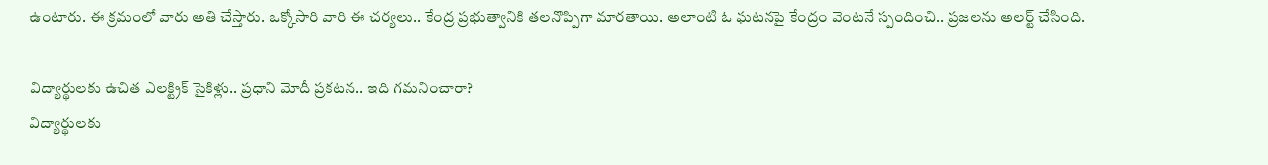ఉంటారు. ఈ క్రమంలో వారు అతి చేస్తారు. ఒక్కోసారి వారి ఈ చర్యలు.. కేంద్ర ప్రభుత్వానికి తలనొప్పిగా మారతాయి. అలాంటి ఓ ఘటనపై కేంద్రం వెంటనే స్పందించి.. ప్రజలను అలర్ట్ చేసింది.

విద్యార్థులకు ఉచిత ఎలక్ట్రిక్ సైకిళ్లు.. ప్రధాని మోదీ ప్రకటన.. ఇది గమనించారా?
విద్యార్థులకు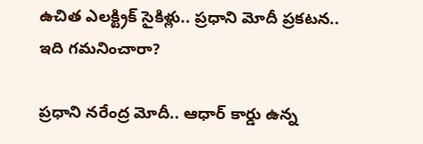ఉచిత ఎలక్ట్రిక్ సైకిళ్లు.. ప్రధాని మోదీ ప్రకటన.. ఇది గమనించారా?

ప్రధాని నరేంద్ర మోదీ.. ఆధార్ కార్డు ఉన్న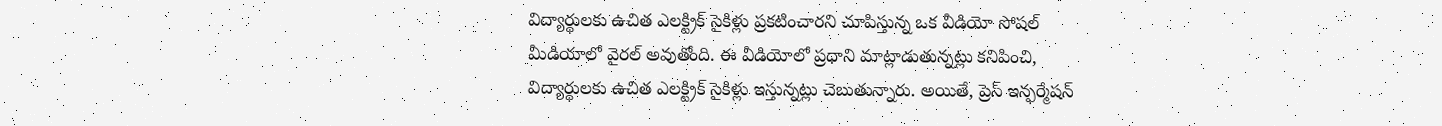విద్యార్థులకు ఉచిత ఎలక్ట్రిక్ సైకిళ్లు ప్రకటించారని చూపిస్తున్న ఒక వీడియో సోషల్ మీడియాలో వైరల్ అవుతోంది. ఈ వీడియోలో ప్రధాని మాట్లాడుతున్నట్లు కనిపించి, విద్యార్థులకు ఉచిత ఎలక్ట్రిక్ సైకిళ్లు ఇస్తున్నట్లు చెబుతున్నారు. అయితే, ప్రెస్ ఇన్ఫర్మేషన్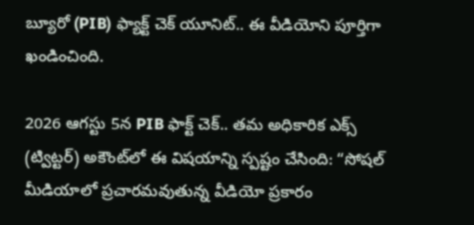బ్యూరో (PIB) ఫ్యాక్ట్ చెక్ యూనిట్.. ఈ వీడియోని పూర్తిగా ఖండించింది.

2026 ఆగస్టు 5న PIB ఫాక్ట్ చెక్.. తమ అధికారిక ఎక్స్ (ట్విట్టర్) అకౌంట్‌లో ఈ విషయాన్ని స్పష్టం చేసింది: “సోషల్ మీడియాలో ప్రచారమవుతున్న వీడియో ప్రకారం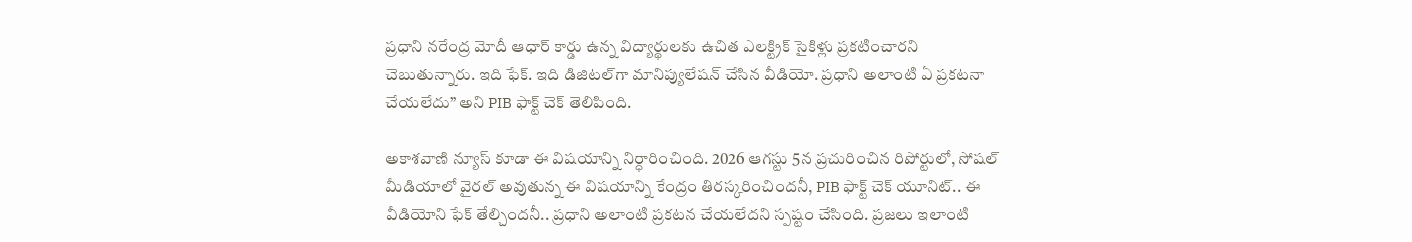ప్రధాని నరేంద్ర మోదీ ఆధార్ కార్డు ఉన్న విద్యార్థులకు ఉచిత ఎలక్ట్రిక్ సైకిళ్లు ప్రకటించారని చెబుతున్నారు. ఇది ఫేక్. ఇది డిజిటల్‌గా మానిప్యులేషన్ చేసిన వీడియో. ప్రధాని అలాంటి ఏ ప్రకటనా చేయలేదు” అని PIB ఫాక్ట్ చెక్ తెలిపింది.

అకాశవాణి న్యూస్ కూడా ఈ విషయాన్ని నిర్ధారించింది. 2026 ఆగస్టు 5న ప్రచురించిన రిపోర్టులో, సోషల్ మీడియాలో వైరల్ అవుతున్న ఈ విషయాన్ని కేంద్రం తిరస్కరించిందనీ, PIB ఫాక్ట్ చెక్ యూనిట్.. ఈ వీడియోని ఫేక్ తేల్చిందనీ.. ప్రధాని అలాంటి ప్రకటన చేయలేదని స్పష్టం చేసింది. ప్రజలు ఇలాంటి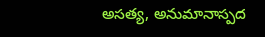అసత్య, అనుమానాస్పద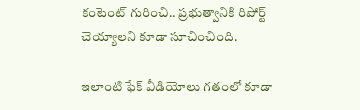కంటెంట్‌ గురించి.. ప్రభుత్వానికి రిపోర్ట్ చెయ్యాలని కూడా సూచించింది.

ఇలాంటి ఫేక్ వీడియోలు గతంలో కూడా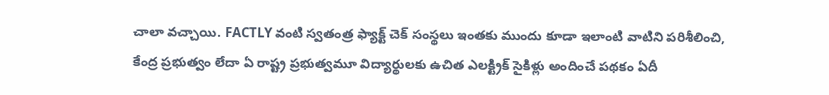చాలా వచ్చాయి. FACTLY వంటి స్వతంత్ర ఫ్యాక్ట్ చెక్ సంస్థలు ఇంతకు ముందు కూడా ఇలాంటి వాటిని పరిశీలించి, కేంద్ర ప్రభుత్వం లేదా ఏ రాష్ట్ర ప్రభుత్వమూ విద్యార్థులకు ఉచిత ఎలక్ట్రిక్ సైకిళ్లు అందించే పథకం ఏదీ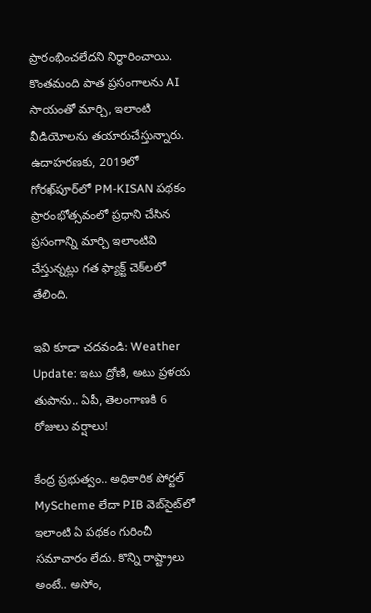ప్రారంభించలేదని నిర్ధారించాయి. కొంతమంది పాత ప్రసంగాలను AI సాయంతో మార్చి, ఇలాంటి వీడియోలను తయారుచేస్తున్నారు. ఉదాహరణకు, 2019లో గోరఖ్‌పూర్‌లో PM-KISAN పథకం ప్రారంభోత్సవంలో ప్రధాని చేసిన ప్రసంగాన్ని మార్చి ఇలాంటివి చేస్తున్నట్లు గత ఫ్యాక్ట్ చెక్‌లలో తేలింది.

ఇవి కూడా చదవండి: Weather Update: ఇటు ద్రోణి, అటు ప్రళయ తుపాను.. ఏపీ, తెలంగాణకి 6 రోజులు వర్షాలు!

కేంద్ర ప్రభుత్వం.. అధికారిక పోర్టల్ MyScheme లేదా PIB వెబ్‌సైట్‌లో ఇలాంటి ఏ పథకం గురించీ సమాచారం లేదు. కొన్ని రాష్ట్రాలు అంటే.. అసోం,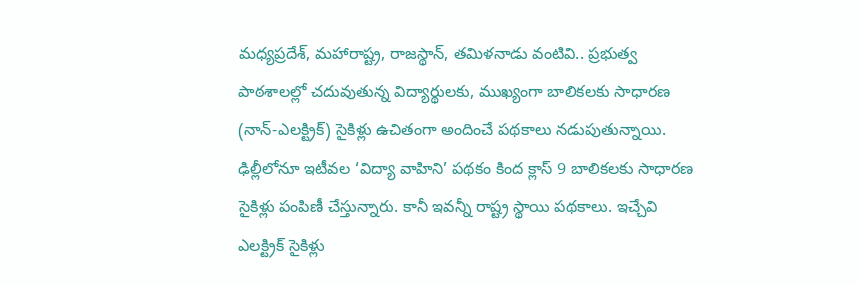మధ్యప్రదేశ్, మహారాష్ట్ర, రాజస్థాన్, తమిళనాడు వంటివి.. ప్రభుత్వ పాఠశాలల్లో చదువుతున్న విద్యార్థులకు, ముఖ్యంగా బాలికలకు సాధారణ (నాన్-ఎలక్ట్రిక్) సైకిళ్లు ఉచితంగా అందించే పథకాలు నడుపుతున్నాయి. ఢిల్లీలోనూ ఇటీవల ‘విద్యా వాహిని’ పథకం కింద క్లాస్ 9 బాలికలకు సాధారణ సైకిళ్లు పంపిణీ చేస్తున్నారు. కానీ ఇవన్నీ రాష్ట్ర స్థాయి పథకాలు. ఇచ్చేవి ఎలక్ట్రిక్ సైకిళ్లు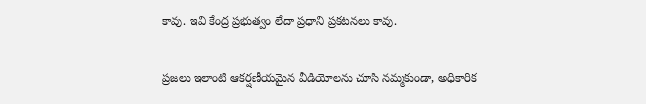కావు. ఇవి కేంద్ర ప్రభుత్వం లేదా ప్రధాని ప్రకటనలు కావు.

ప్రజలు ఇలాంటి ఆకర్షణీయమైన వీడియోలను చూసి నమ్మకుండా, అధికారిక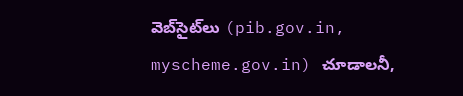వెబ్‌సైట్‌లు (pib.gov.in, myscheme.gov.in) చూడాలనీ,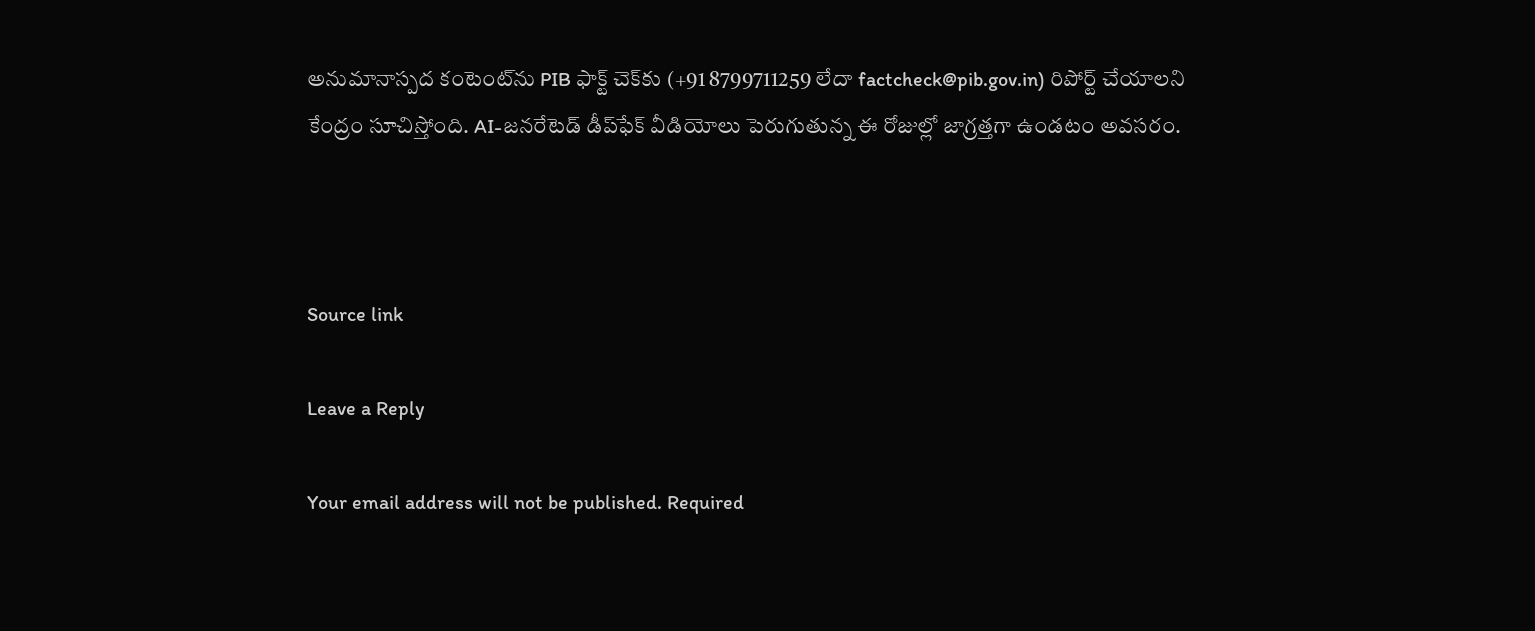అనుమానాస్పద కంటెంట్‌ను PIB ఫాక్ట్ చెక్‌కు (+91 8799711259 లేదా factcheck@pib.gov.in) రిపోర్ట్ చేయాలని కేంద్రం సూచిస్తోంది. AI-జనరేటెడ్ డీప్‌ఫేక్ వీడియోలు పెరుగుతున్న ఈ రోజుల్లో జాగ్రత్తగా ఉండటం అవసరం.



Source link

Leave a Reply

Your email address will not be published. Required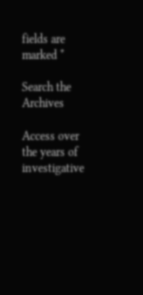fields are marked *

Search the Archives

Access over the years of investigative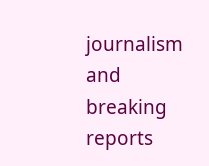journalism and breaking reports